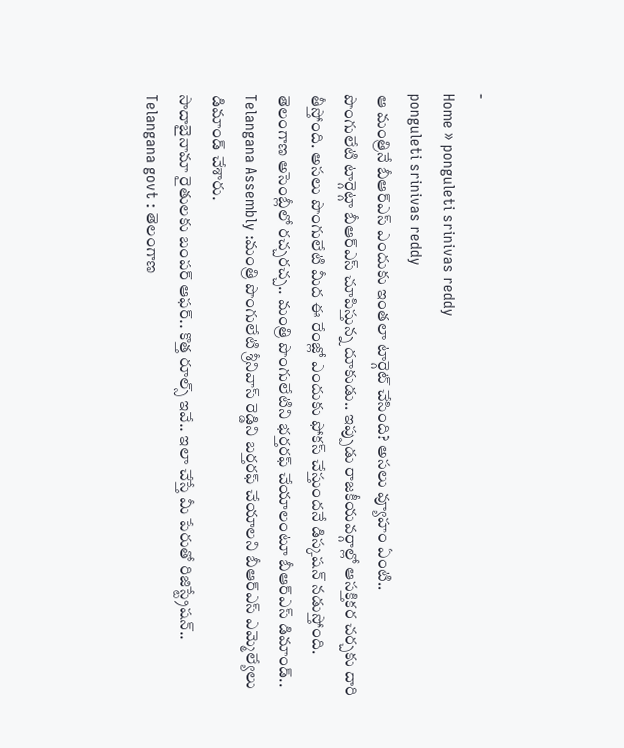-
Home » ponguleti srinivas reddy
ponguleti srinivas reddy
ఆ మంత్రినే బీఆర్ఎస్ ఎందుకు ఇంతలా టార్గెట్ చేసింది? అసలు వ్యూహం ఏంటి..
పొంగులేటి టార్గెట్గా బీఆర్ఎస్ చూపిస్తున్న దూకుడు.. ఇప్పుడు రాజకీయవర్గాల్లో ఆసక్తికర చర్చకు దారి తీస్తోంది. అసలు పొంగులేటి మీద ఈ రేంజ్లో ఎందుకు ఫోకస్ చేస్తుందనే డిస్కషన్ నడుస్తోంది.
తెలంగాణ అసెంబ్లీలో రచ్చరచ్చ.. మంత్రి పొంగులేటిని భర్తరఫ్ చేయాలంటూ బీఆర్ఎస్ డిమాండ్..
Telangana Assembly :మంత్రి పొంగులేటి శ్రీనివాస్ రెడ్డిని బర్తరఫ్ చేయాలని బీఆర్ఎస్ ఎమ్మెల్యేలు డిమాండ్ చేశారు.
సాదాబైనామా రైతులకు బంపర్ ఆఫర్.. కొత్త రూల్స్ ఇవే.. ఇలా చేస్తే మీ పేరుతో రిజిస్ట్రేషన్..
Telangana govt : తెలంగాణ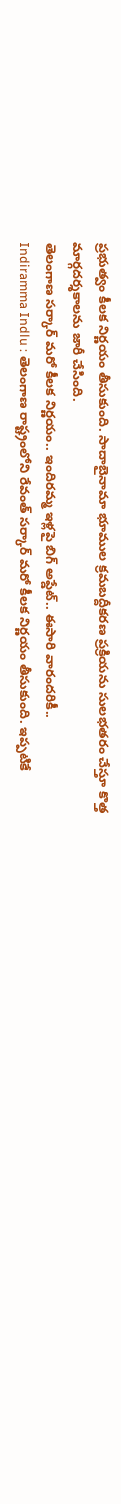ప్రభుత్వం కీలక నిర్ణయం తీసుకుంది. సాదాబైనామా భూముల క్రమబద్దీకరణ ప్రక్రియను సులభతరం చేస్తూ కొత్త మార్గదర్శకాలను జారీ చేసింది.
తెలంగాణ సర్కార్ మరో కీలక నిర్ణయం.. ఇందిరమ్మ ఇళ్లపై బిగ్ అప్డేట్.. ఈసారి వారందరికీ..
Indiramma Indlu : తెలంగాణ రాష్ట్రంలోని రేవంత్ సర్కార్ మరో కీలక నిర్ణయం తీసుకుంది. ఇప్పటికే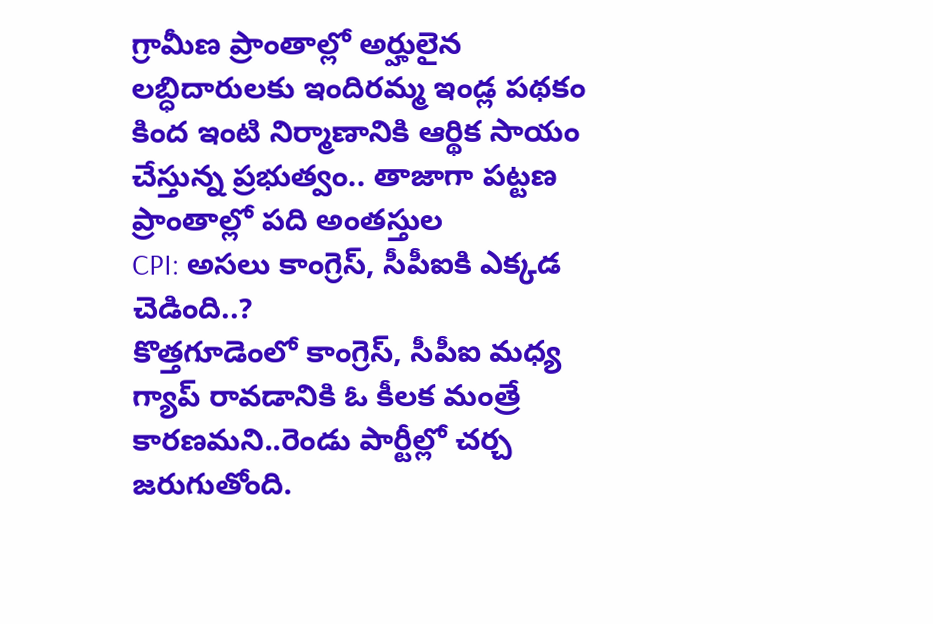గ్రామీణ ప్రాంతాల్లో అర్హులైన లబ్ధిదారులకు ఇందిరమ్మ ఇండ్ల పథకం కింద ఇంటి నిర్మాణానికి ఆర్థిక సాయం చేస్తున్న ప్రభుత్వం.. తాజాగా పట్టణ ప్రాంతాల్లో పది అంతస్తుల
CPI: అసలు కాంగ్రెస్, సీపీఐకి ఎక్కడ చెడింది..?
కొత్తగూడెంలో కాంగ్రెస్, సీపీఐ మధ్య గ్యాప్ రావడానికి ఓ కీలక మంత్రే కారణమని..రెండు పార్టీల్లో చర్చ జరుగుతోంది.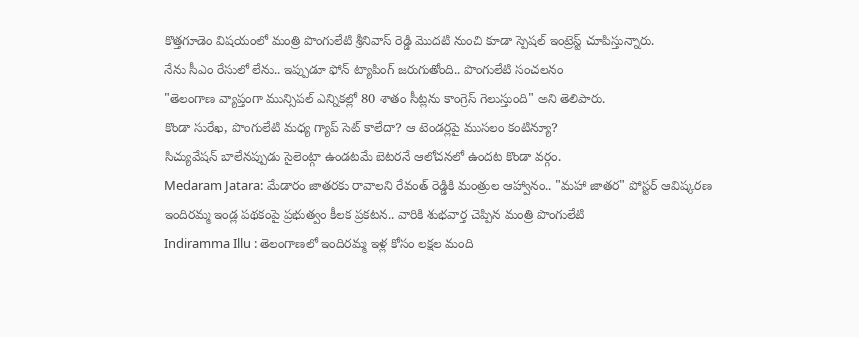కొత్తగూడెం విషయంలో మంత్రి పొంగులేటి శ్రీనివాస్ రెడ్డి మొదటి నుంచి కూడా స్పెషల్ ఇంట్రెస్ట్ చూపిస్తున్నారు.
నేను సీఎం రేసులో లేను.. ఇప్పుడూ ఫోన్ ట్యాపింగ్ జరుగుతోంది.. పొంగులేటి సంచలనం
"తెలంగాణ వ్యాప్తంగా మున్సిపల్ ఎన్నికల్లో 80 శాతం సీట్లను కాంగ్రెస్ గెలుస్తుంది" అని తెలిపారు.
కొండా సురేఖ, పొంగులేటి మధ్య గ్యాప్ సెట్ కాలేదా? ఆ టెండర్లపై ముసలం కంటిన్యూ?
సిచ్యువేషన్ బాలేనప్పుడు సైలెంట్గా ఉండటమే బెటరనే ఆలోచనలో ఉందట కొండా వర్గం.
Medaram Jatara: మేడారం జాతరకు రావాలని రేవంత్ రెడ్డికి మంత్రుల ఆహ్వానం.. "మహా జాతర" పోస్టర్ ఆవిష్కరణ
ఇందిరమ్మ ఇండ్ల పథకంపై ప్రభుత్వం కీలక ప్రకటన.. వారికి శుభవార్త చెప్పిన మంత్రి పొంగులేటి
Indiramma Illu : తెలంగాణలో ఇందిరమ్మ ఇళ్ల కోసం లక్షల మంది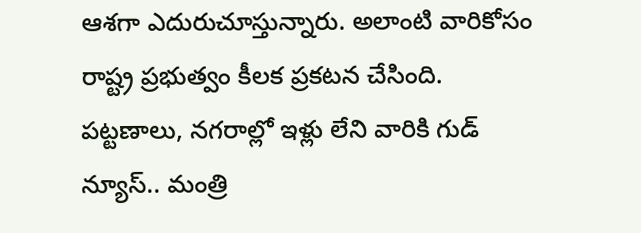ఆశగా ఎదురుచూస్తున్నారు. అలాంటి వారికోసం రాష్ట్ర ప్రభుత్వం కీలక ప్రకటన చేసింది.
పట్టణాలు, నగరాల్లో ఇళ్లు లేని వారికి గుడ్ న్యూస్.. మంత్రి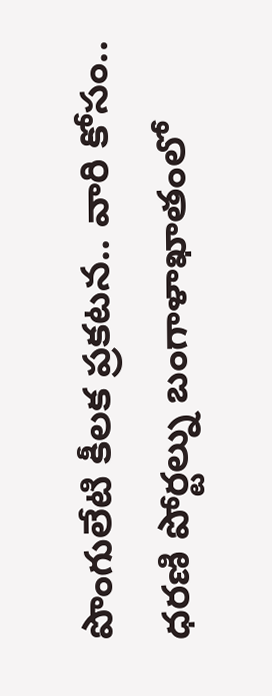పొంగులేటి కీలక ప్రకటన.. వారి కోసం..
ధరణి పోర్టల్ను బంగాళాఖాతంలో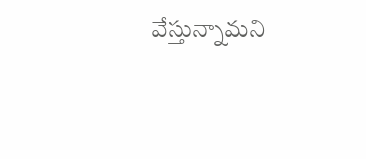వేస్తున్నామని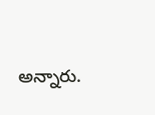అన్నారు.